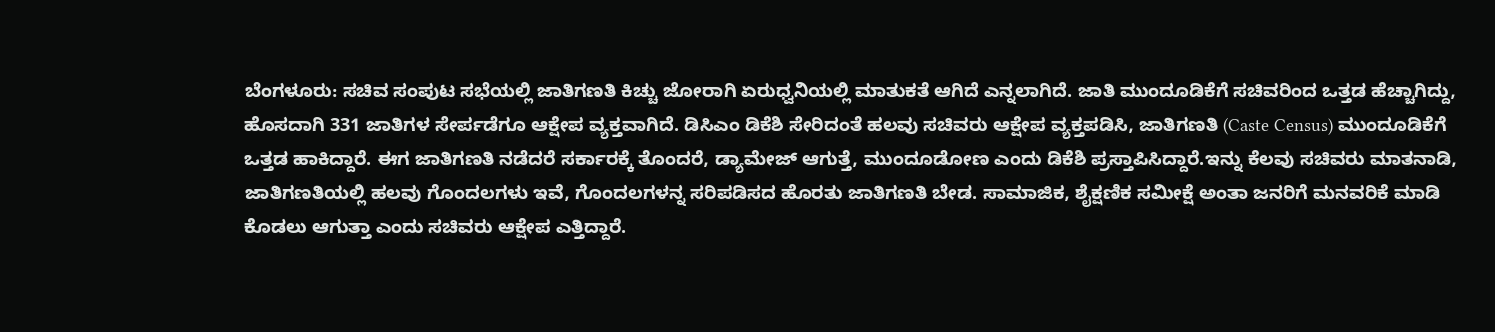ಬೆಂಗಳೂರು: ಸಚಿವ ಸಂಪುಟ ಸಭೆಯಲ್ಲಿ ಜಾತಿಗಣತಿ ಕಿಚ್ಚು ಜೋರಾಗಿ ಏರುಧ್ವನಿಯಲ್ಲಿ ಮಾತುಕತೆ ಆಗಿದೆ ಎನ್ನಲಾಗಿದೆ. ಜಾತಿ ಮುಂದೂಡಿಕೆಗೆ ಸಚಿವರಿಂದ ಒತ್ತಡ ಹೆಚ್ಚಾಗಿದ್ದು, ಹೊಸದಾಗಿ 331 ಜಾತಿಗಳ ಸೇರ್ಪಡೆಗೂ ಆಕ್ಷೇಪ ವ್ಯಕ್ತವಾಗಿದೆ. ಡಿಸಿಎಂ ಡಿಕೆಶಿ ಸೇರಿದಂತೆ ಹಲವು ಸಚಿವರು ಆಕ್ಷೇಪ ವ್ಯಕ್ತಪಡಿಸಿ, ಜಾತಿಗಣತಿ (Caste Census) ಮುಂದೂಡಿಕೆಗೆ ಒತ್ತಡ ಹಾಕಿದ್ದಾರೆ. ಈಗ ಜಾತಿಗಣತಿ ನಡೆದರೆ ಸರ್ಕಾರಕ್ಕೆ ತೊಂದರೆ, ಡ್ಯಾಮೇಜ್ ಆಗುತ್ತೆ, ಮುಂದೂಡೋಣ ಎಂದು ಡಿಕೆಶಿ ಪ್ರಸ್ತಾಪಿಸಿದ್ದಾರೆ.ಇನ್ನು ಕೆಲವು ಸಚಿವರು ಮಾತನಾಡಿ, ಜಾತಿಗಣತಿಯಲ್ಲಿ ಹಲವು ಗೊಂದಲಗಳು ಇವೆ, ಗೊಂದಲಗಳನ್ನ ಸರಿಪಡಿಸದ ಹೊರತು ಜಾತಿಗಣತಿ ಬೇಡ. ಸಾಮಾಜಿಕ, ಶೈಕ್ಷಣಿಕ ಸಮೀಕ್ಷೆ ಅಂತಾ ಜನರಿಗೆ ಮನವರಿಕೆ ಮಾಡಿ ಕೊಡಲು ಆಗುತ್ತಾ ಎಂದು ಸಚಿವರು ಆಕ್ಷೇಪ ಎತ್ತಿದ್ದಾರೆ.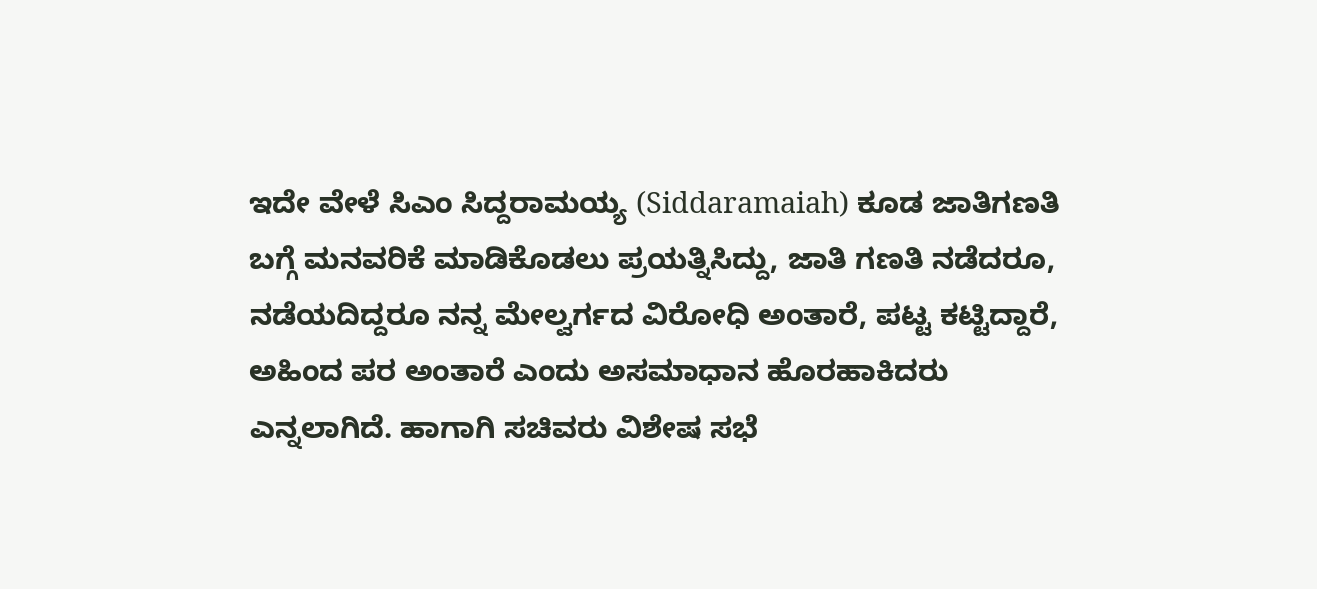ಇದೇ ವೇಳೆ ಸಿಎಂ ಸಿದ್ದರಾಮಯ್ಯ (Siddaramaiah) ಕೂಡ ಜಾತಿಗಣತಿ ಬಗ್ಗೆ ಮನವರಿಕೆ ಮಾಡಿಕೊಡಲು ಪ್ರಯತ್ನಿಸಿದ್ದು, ಜಾತಿ ಗಣತಿ ನಡೆದರೂ, ನಡೆಯದಿದ್ದರೂ ನನ್ನ ಮೇಲ್ವರ್ಗದ ವಿರೋಧಿ ಅಂತಾರೆ, ಪಟ್ಟ ಕಟ್ಟಿದ್ದಾರೆ, ಅಹಿಂದ ಪರ ಅಂತಾರೆ ಎಂದು ಅಸಮಾಧಾನ ಹೊರಹಾಕಿದರು ಎನ್ನಲಾಗಿದೆ. ಹಾಗಾಗಿ ಸಚಿವರು ವಿಶೇಷ ಸಭೆ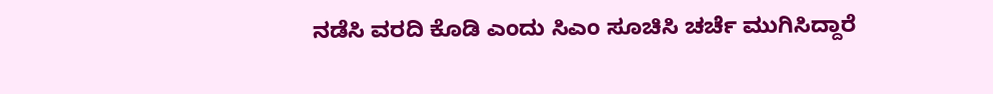ನಡೆಸಿ ವರದಿ ಕೊಡಿ ಎಂದು ಸಿಎಂ ಸೂಚಿಸಿ ಚರ್ಚೆ ಮುಗಿಸಿದ್ದಾರೆ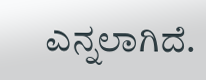ಎನ್ನಲಾಗಿದೆ.